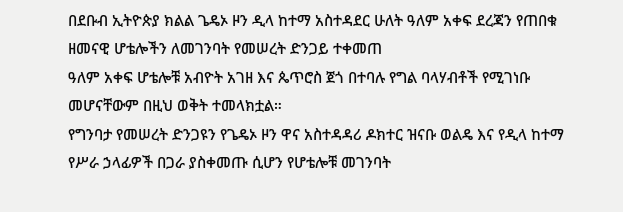በደቡብ ኢትዮጵያ ክልል ጌዴኦ ዞን ዲላ ከተማ አስተዳደር ሁለት ዓለም አቀፍ ደረጃን የጠበቁ ዘመናዊ ሆቴሎችን ለመገንባት የመሠረት ድንጋይ ተቀመጠ
ዓለም አቀፍ ሆቴሎቹ አብዮት አገዘ እና ጴጥሮስ ጀጎ በተባሉ የግል ባላሃብቶች የሚገነቡ መሆናቸውም በዚህ ወቅት ተመላክቷል።
የግንባታ የመሠረት ድንጋዩን የጌዴኦ ዞን ዋና አስተዳዳሪ ዶክተር ዝናቡ ወልዴ እና የዲላ ከተማ የሥራ ኃላፊዎች በጋራ ያስቀመጡ ሲሆን የሆቴሎቹ መገንባት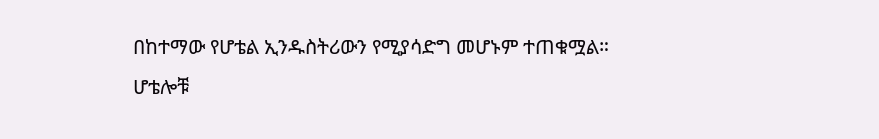በከተማው የሆቴል ኢንዱስትሪውን የሚያሳድግ መሆኑም ተጠቁሟል።
ሆቴሎቹ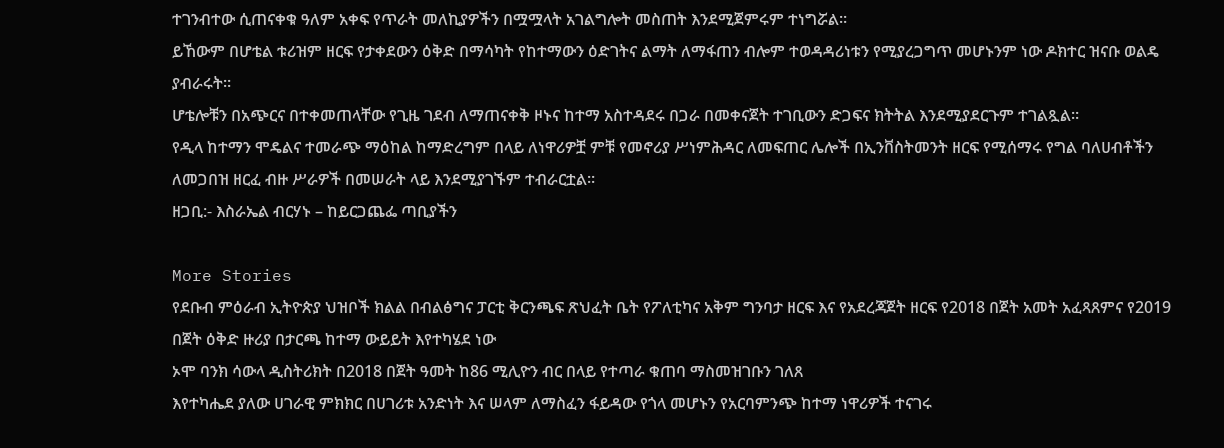ተገንብተው ሲጠናቀቁ ዓለም አቀፍ የጥራት መለኪያዎችን በሟሟላት አገልግሎት መስጠት እንደሚጀምሩም ተነግሯል።
ይኸውም በሆቴል ቱሪዝም ዘርፍ የታቀደውን ዕቅድ በማሳካት የከተማውን ዕድገትና ልማት ለማፋጠን ብሎም ተወዳዳሪነቱን የሚያረጋግጥ መሆኑንም ነው ዶክተር ዝናቡ ወልዴ ያብራሩት።
ሆቴሎቹን በአጭርና በተቀመጠላቸው የጊዜ ገደብ ለማጠናቀቅ ዞኑና ከተማ አስተዳደሩ በጋራ በመቀናጀት ተገቢውን ድጋፍና ክትትል እንደሚያደርጉም ተገልጿል።
የዲላ ከተማን ሞዴልና ተመራጭ ማዕከል ከማድረግም በላይ ለነዋሪዎቿ ምቹ የመኖሪያ ሥነምሕዳር ለመፍጠር ሌሎች በኢንቨስትመንት ዘርፍ የሚሰማሩ የግል ባለሀብቶችን ለመጋበዝ ዘርፈ ብዙ ሥራዎች በመሠራት ላይ እንደሚያገኙም ተብራርቷል።
ዘጋቢ:- እስራኤል ብርሃኑ – ከይርጋጨፌ ጣቢያችን

More Stories
የደቡብ ምዕራብ ኢትዮጵያ ህዝቦች ክልል በብልፅግና ፓርቲ ቅርንጫፍ ጽህፈት ቤት የፖለቲካና አቅም ግንባታ ዘርፍ እና የአደረጃጀት ዘርፍ የ2018 በጀት አመት አፈጻጸምና የ2019 በጀት ዕቅድ ዙሪያ በታርጫ ከተማ ውይይት እየተካሄደ ነው
ኦሞ ባንክ ሳውላ ዲስትሪክት በ2018 በጀት ዓመት ከ86 ሚሊዮን ብር በላይ የተጣራ ቁጠባ ማስመዝገቡን ገለጸ
እየተካሔደ ያለው ሀገራዊ ምክክር በሀገሪቱ አንድነት እና ሠላም ለማስፈን ፋይዳው የጎላ መሆኑን የአርባምንጭ ከተማ ነዋሪዎች ተናገሩ